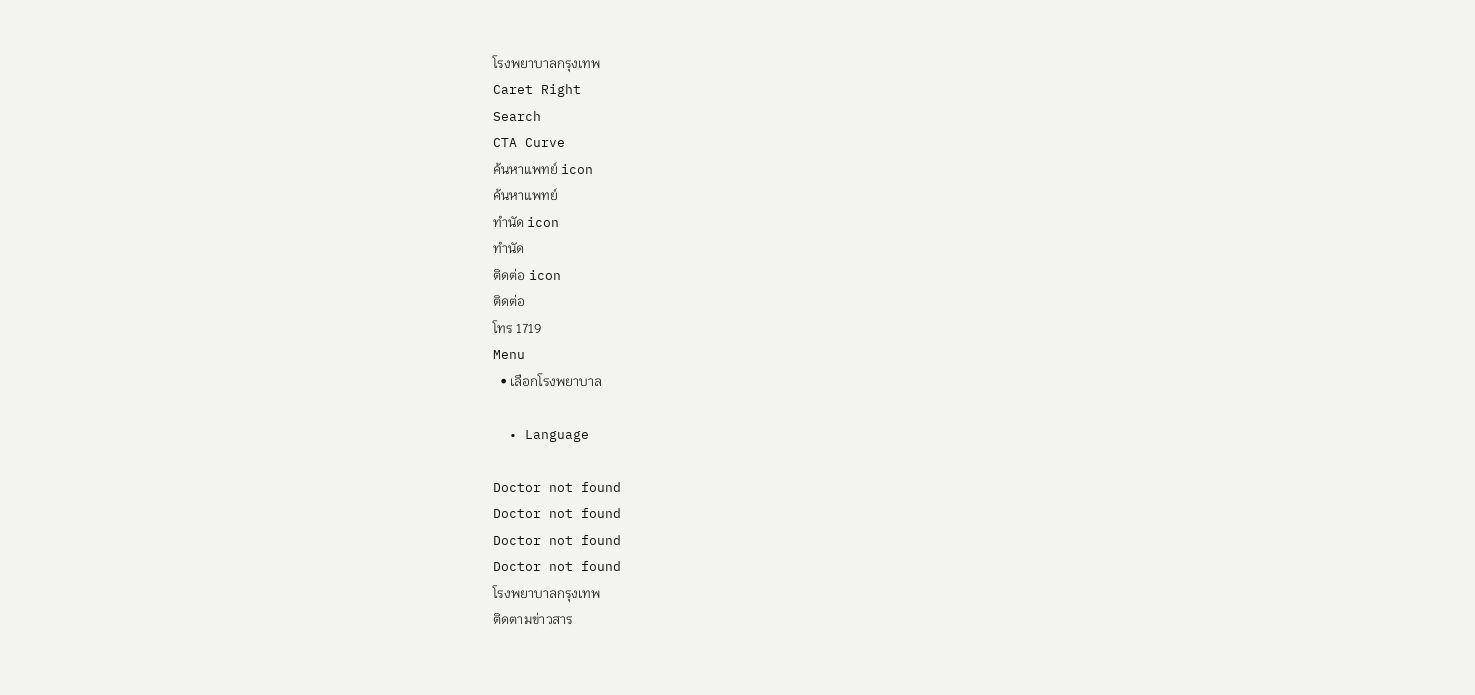โรงพยาบาลกรุงเทพ
Caret Right
Search
CTA Curve
ค้นหาแพทย์ icon
ค้นหาแพทย์
ทำนัด icon
ทำนัด
ติดต่อ icon
ติดต่อ
โทร 1719
Menu
  • เลือกโรงพยาบาล

  • Language

Doctor not found
Doctor not found
Doctor not found
Doctor not found
โรงพยาบาลกรุงเทพ
ติดตามข่าวสาร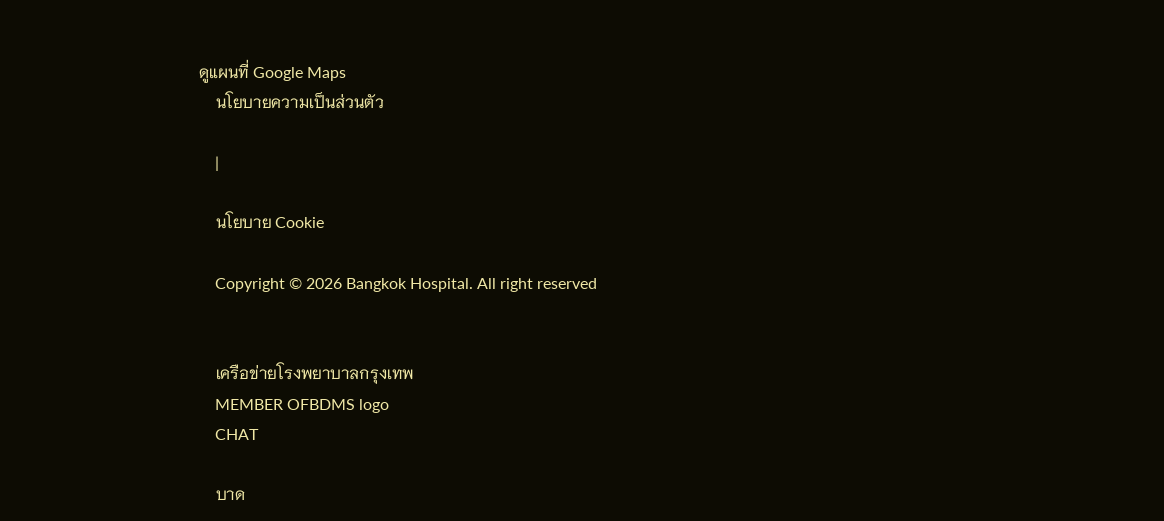ดูแผนที่ Google Maps
    นโยบายความเป็นส่วนตัว

    |

    นโยบาย Cookie

    Copyright © 2026 Bangkok Hospital. All right reserved


    เครือข่ายโรงพยาบาลกรุงเทพ
    MEMBER OFBDMS logo
    CHAT

    บาด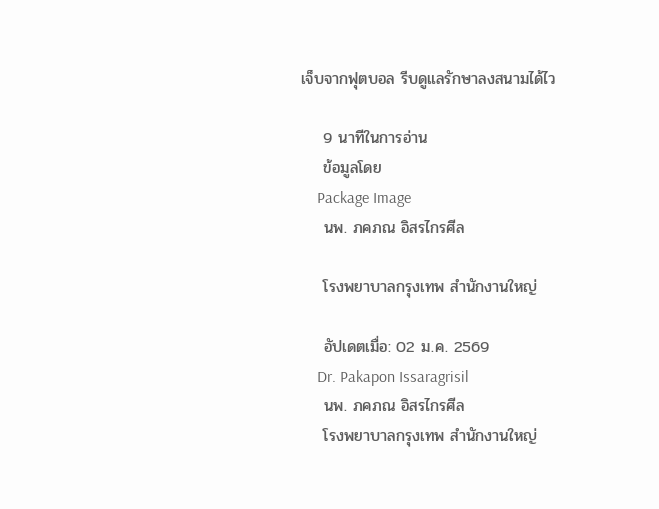เจ็บจากฟุตบอล รีบดูแลรักษาลงสนามได้ไว

    9 นาทีในการอ่าน
    ข้อมูลโดย
    Package Image
    นพ. ภคภณ อิสรไกรศีล

    โรงพยาบาลกรุงเทพ สำนักงานใหญ่

    อัปเดตเมื่อ: 02 ม.ค. 2569
    Dr. Pakapon Issaragrisil
    นพ. ภคภณ อิสรไกรศีล
    โรงพยาบาลกรุงเทพ สำนักงานใหญ่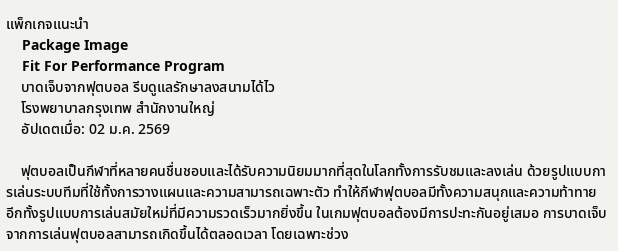แพ็กเกจแนะนำ
    Package Image
    Fit For Performance Program
    บาดเจ็บจากฟุตบอล รีบดูแลรักษาลงสนามได้ไว
    โรงพยาบาลกรุงเทพ สำนักงานใหญ่
    อัปเดตเมื่อ: 02 ม.ค. 2569

    ฟุตบอลเป็นกีฬาที่หลายคนชื่นชอบและได้รับความนิยมมากที่สุดในโลกทั้งการรับชมและลงเล่น ด้วยรูปแบบการเล่นระบบทีมที่ใช้ทั้งการวางแผนและความสามารถเฉพาะตัว ทำให้กีฬาฟุตบอลมีทั้งความสนุกและความท้าทาย อีกทั้งรูปแบบการเล่นสมัยใหม่ที่มีความรวดเร็วมากยิ่งขึ้น ในเกมฟุตบอลต้องมีการปะทะกันอยู่เสมอ การบาดเจ็บจากการเล่นฟุตบอลสามารถเกิดขึ้นได้ตลอดเวลา โดยเฉพาะช่วง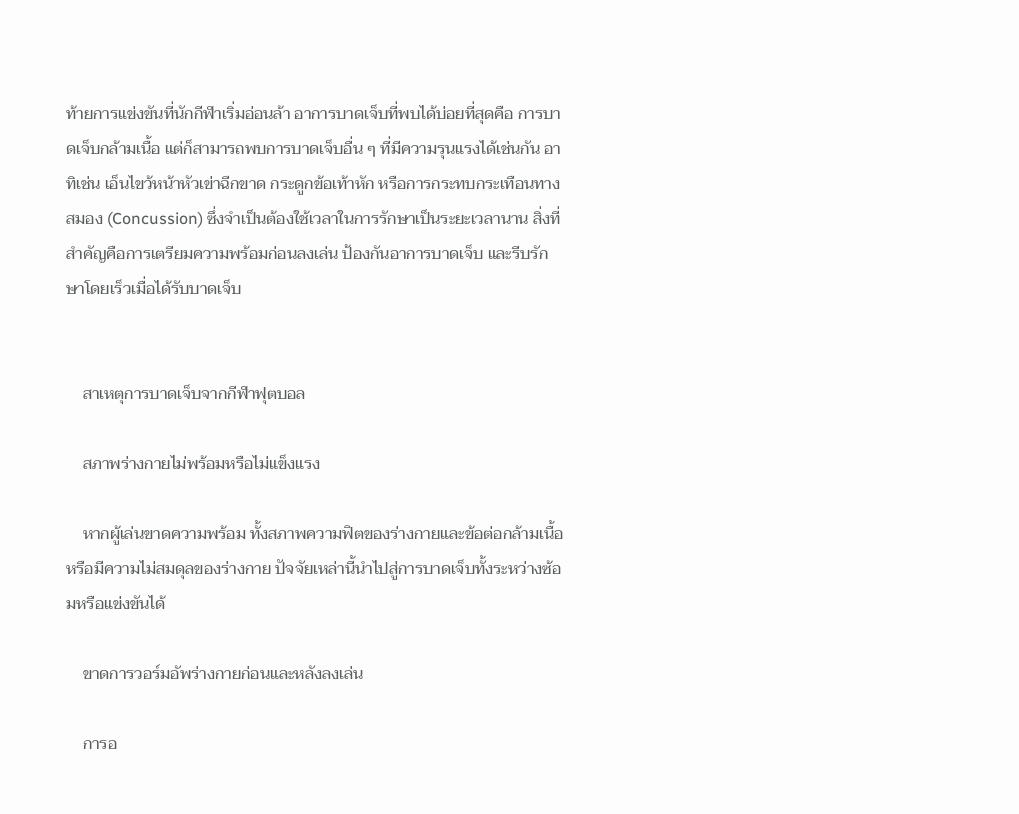ท้ายการแข่งขันที่นักกีฬาเริ่มอ่อนล้า อาการบาดเจ็บที่พบได้บ่อยที่สุดคือ การบาดเจ็บกล้ามเนื้อ แต่ก็สามารถพบการบาดเจ็บอื่น ๆ ที่มีความรุนแรงได้เช่นกัน อาทิเช่น เอ็นไขว้หน้าหัวเข่าฉีกขาด กระดูกข้อเท้าหัก หรือการกระทบกระเทือนทางสมอง (Concussion) ซึ่งจำเป็นต้องใช้เวลาในการรักษาเป็นระยะเวลานาน สิ่งที่สำคัญคือการเตรียมความพร้อมก่อนลงเล่น ป้องกันอาการบาดเจ็บ และรีบรักษาโดยเร็วเมื่อได้รับบาดเจ็บ


    สาเหตุการบาดเจ็บจากกีฬาฟุตบอล

    สภาพร่างกายไม่พร้อมหรือไม่แข็งแรง

    หากผู้เล่นขาดความพร้อม ทั้งสภาพความฟิตของร่างกายและข้อต่อกล้ามเนื้อ หรือมีความไม่สมดุลของร่างกาย ปัจจัยเหล่านี้นำไปสู่การบาดเจ็บทั้งระหว่างซ้อมหรือแข่งขันได้

    ขาดการวอร์มอัพร่างกายก่อนและหลังลงเล่น

    การอ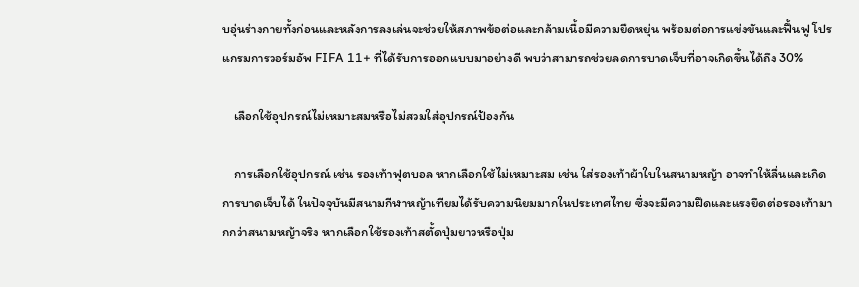บอุ่นร่างกายทั้งก่อนและหลังการลงเล่นจะช่วยให้สภาพข้อต่อและกล้ามเนื้อมีความยืดหยุ่น พร้อมต่อการแข่งขันและฟื้นฟู โปรแกรมการวอร์มอัพ FIFA 11+ ที่ได้รับการออกแบบมาอย่างดี พบว่าสามารถช่วยลดการบาดเจ็บที่อาจเกิดขึ้นได้ถึง 30%

    เลือกใช้อุปกรณ์ไม่เหมาะสมหรือไม่สวมใส่อุปกรณ์ป้องกัน

    การเลือกใช้อุปกรณ์ เช่น รองเท้าฟุตบอล หากเลือกใช้ไม่เหมาะสม เช่น ใส่รองเท้าผ้าใบในสนามหญ้า อาจทำให้ลื่นและเกิดการบาดเจ็บได้ ในปัจจุบันมีสนามกีฬาหญ้าเทียมได้รับความนิยมมากในประเทศไทย ซึ่งจะมีความฝืดและแรงยึดต่อรองเท้ามากกว่าสนามหญ้าจริง หากเลือกใช้รองเท้าสตั้ดปุ่มยาวหรือปุ่ม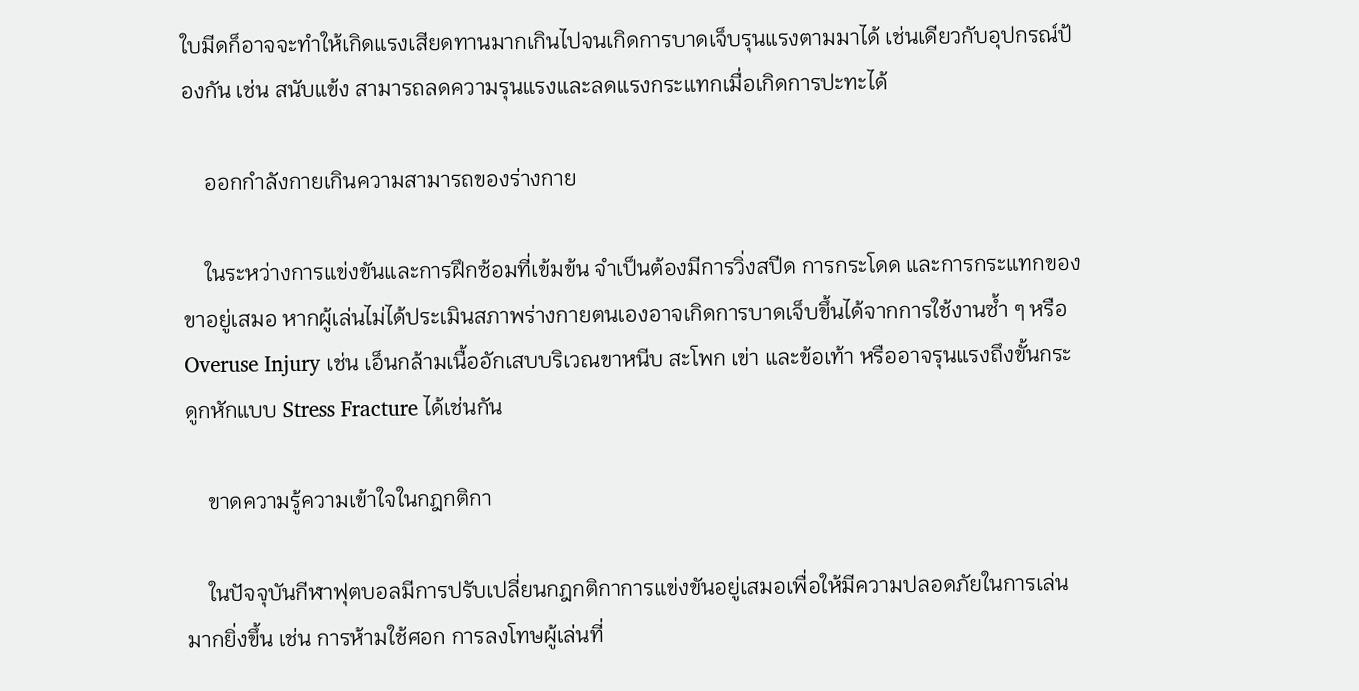ใบมีดก็อาจจะทำให้เกิดแรงเสียดทานมากเกินไปจนเกิดการบาดเจ็บรุนแรงตามมาได้ เช่นเดียวกับอุปกรณ์ป้องกัน เช่น สนับแข้ง สามารถลดความรุนแรงและลดแรงกระแทกเมื่อเกิดการปะทะได้

    ออกกำลังกายเกินความสามารถของร่างกาย

    ในระหว่างการแข่งขันและการฝึกซ้อมที่เข้มข้น จำเป็นต้องมีการวิ่งสปีด การกระโดด และการกระแทกของขาอยู่เสมอ หากผู้เล่นไม่ได้ประเมินสภาพร่างกายตนเองอาจเกิดการบาดเจ็บขึ้นได้จากการใช้งานซ้ำ ๆ หรือ Overuse Injury เช่น เอ็นกล้ามเนื้ออักเสบบริเวณขาหนีบ สะโพก เข่า และข้อเท้า หรืออาจรุนแรงถึงขั้นกระดูกหักแบบ Stress Fracture ได้เช่นกัน

    ขาดความรู้ความเข้าใจในกฎกติกา

    ในปัจจุบันกีฬาฟุตบอลมีการปรับเปลี่ยนกฎกติกาการแข่งขันอยู่เสมอเพื่อให้มีความปลอดภัยในการเล่นมากยิ่งขึ้น เช่น การห้ามใช้ศอก การลงโทษผู้เล่นที่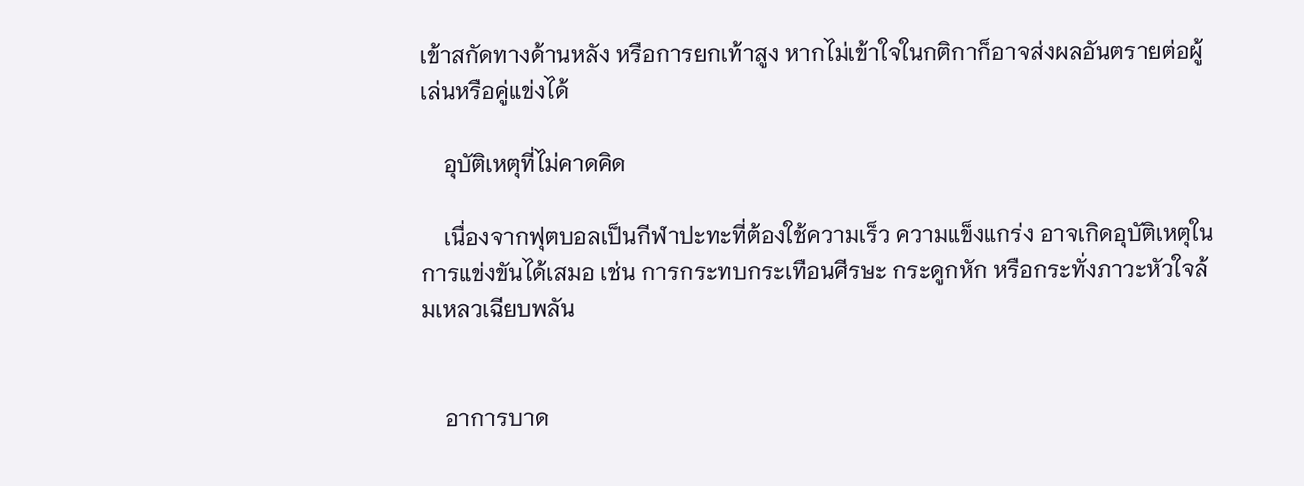เข้าสกัดทางด้านหลัง หรือการยกเท้าสูง หากไม่เข้าใจในกติกาก็อาจส่งผลอันตรายต่อผู้เล่นหรือคู่แข่งได้

    อุบัติเหตุที่ไม่คาดคิด

    เนื่องจากฟุตบอลเป็นกีฬาปะทะที่ต้องใช้ความเร็ว ความแข็งแกร่ง อาจเกิดอุบัติเหตุในการแข่งขันได้เสมอ เช่น การกระทบกระเทือนศีรษะ กระดูกหัก หรือกระทั่งภาวะหัวใจล้มเหลวเฉียบพลัน


    อาการบาด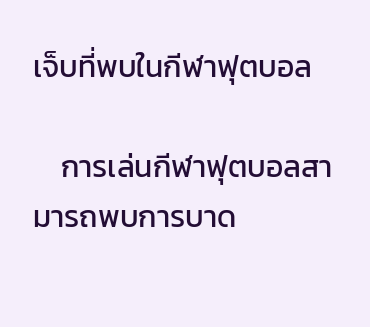เจ็บที่พบในกีฬาฟุตบอล

    การเล่นกีฬาฟุตบอลสามารถพบการบาด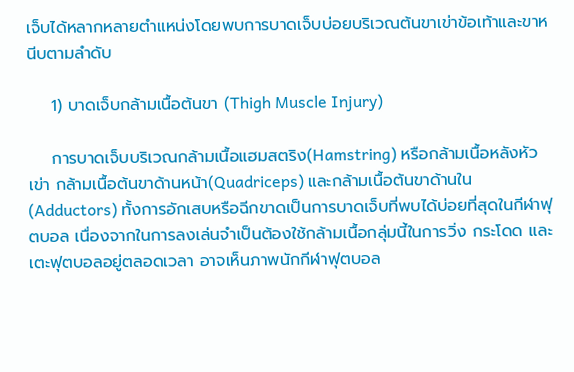เจ็บได้หลากหลายตำแหน่งโดยพบการบาดเจ็บบ่อยบริเวณต้นขาเข่าข้อเท้าและขาหนีบตามลำดับ

    1) บาดเจ็บกล้ามเนื้อต้นขา (Thigh Muscle Injury)

    การบาดเจ็บบริเวณกล้ามเนื้อแฮมสตริง(Hamstring) หรือกล้ามเนื้อหลังหัวเข่า กล้ามเนื้อต้นขาด้านหน้า(Quadriceps) และกล้ามเนื้อต้นขาด้านใน (Adductors) ทั้งการอักเสบหรือฉีกขาดเป็นการบาดเจ็บที่พบได้บ่อยที่สุดในกีฬาฟุตบอล เนื่องจากในการลงเล่นจำเป็นต้องใช้กล้ามเนื้อกลุ่มนี้ในการวิ่ง กระโดด และเตะฟุตบอลอยู่ตลอดเวลา อาจเห็นภาพนักกีฬาฟุตบอล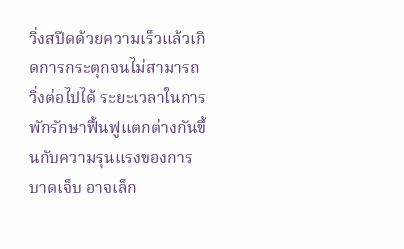วิ่งสปีดด้วยความเร็วแล้วเกิดการกระตุกจนไม่สามารถวิ่งต่อไปได้ ระยะเวลาในการพักรักษาฟื้นฟูแตกต่างกันขึ้นกับความรุนแรงของการบาดเจ็บ อาจเล็ก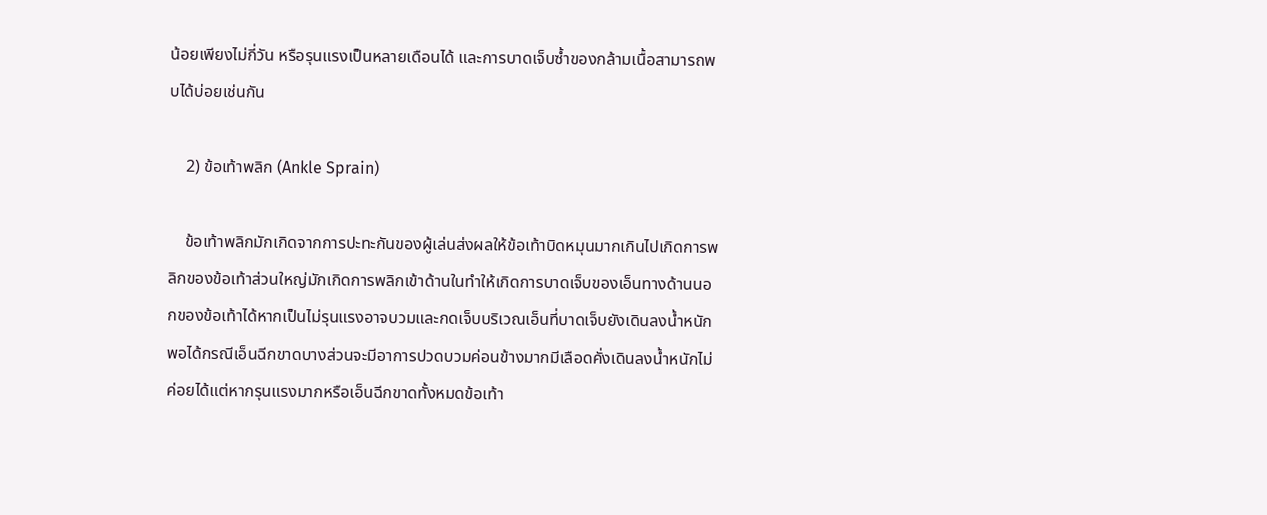น้อยเพียงไม่กี่วัน หรือรุนแรงเป็นหลายเดือนได้ และการบาดเจ็บซ้ำของกล้ามเนื้อสามารถพบได้บ่อยเช่นกัน

    2) ข้อเท้าพลิก (Ankle Sprain)

    ข้อเท้าพลิกมักเกิดจากการปะทะกันของผู้เล่นส่งผลให้ข้อเท้าบิดหมุนมากเกินไปเกิดการพลิกของข้อเท้าส่วนใหญ่มักเกิดการพลิกเข้าด้านในทำให้เกิดการบาดเจ็บของเอ็นทางด้านนอกของข้อเท้าได้หากเป็นไม่รุนแรงอาจบวมและกดเจ็บบริเวณเอ็นที่บาดเจ็บยังเดินลงน้ำหนักพอได้กรณีเอ็นฉีกขาดบางส่วนจะมีอาการปวดบวมค่อนข้างมากมีเลือดคั่งเดินลงน้ำหนักไม่ค่อยได้แต่หากรุนแรงมากหรือเอ็นฉีกขาดทั้งหมดข้อเท้า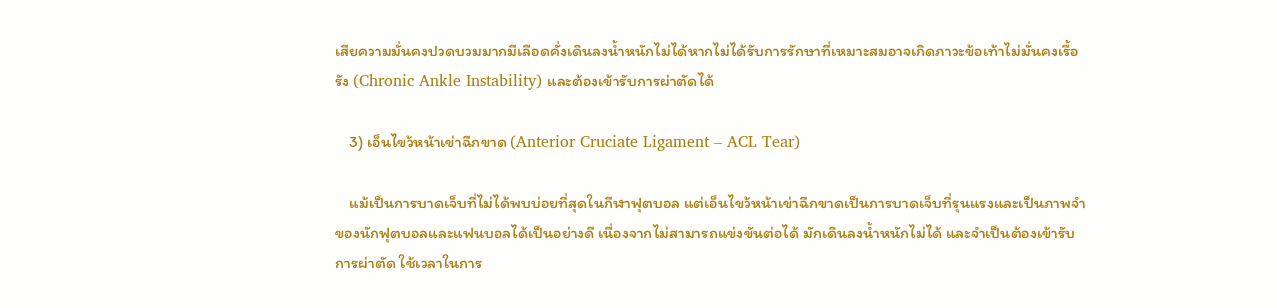เสียความมั่นคงปวดบวมมากมีเลือดคั่งเดินลงน้ำหนักไม่ได้หากไม่ได้รับการรักษาที่เหมาะสมอาจเกิดภาวะข้อเท้าไม่มั่นคงเรื้อรัง (Chronic Ankle Instability) และต้องเข้ารับการผ่าตัดได้

    3) เอ็นไขว้หน้าเข่าฉีกขาด (Anterior Cruciate Ligament – ACL Tear)

    แม้เป็นการบาดเจ็บที่ไม่ได้พบบ่อยที่สุดในกีฬาฟุตบอล แต่เอ็นไขว้หน้าเข่าฉีกขาดเป็นการบาดเจ็บที่รุนแรงและเป็นภาพจำของนักฟุตบอลและแฟนบอลได้เป็นอย่างดี เนื่องจากไม่สามารถแข่งขันต่อได้ มักเดินลงน้ำหนักไม่ได้ และจำเป็นต้องเข้ารับการผ่าตัด ใช้เวลาในการ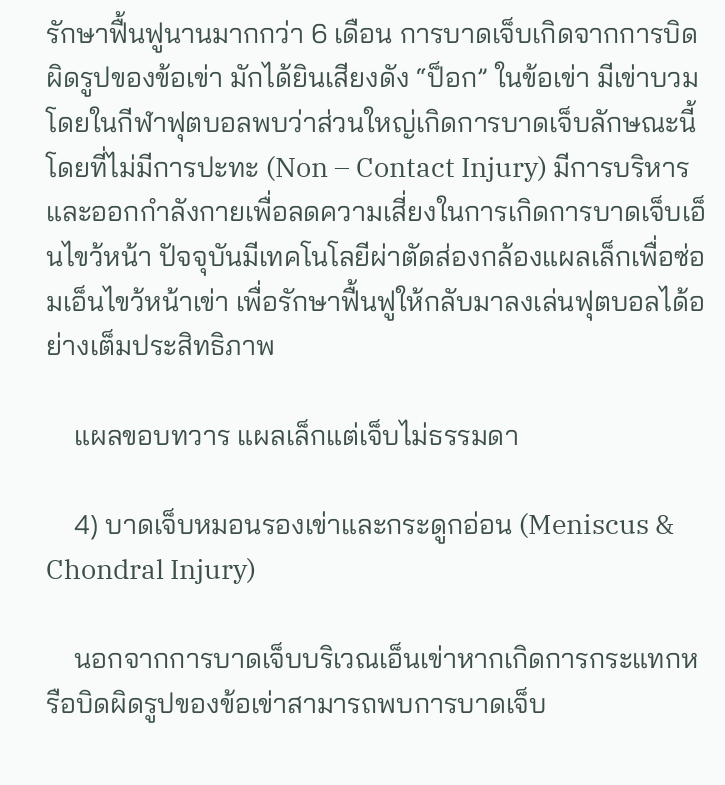รักษาฟื้นฟูนานมากกว่า 6 เดือน การบาดเจ็บเกิดจากการบิดผิดรูปของข้อเข่า มักได้ยินเสียงดัง “ป็อก” ในข้อเข่า มีเข่าบวม โดยในกีฬาฟุตบอลพบว่าส่วนใหญ่เกิดการบาดเจ็บลักษณะนี้โดยที่ไม่มีการปะทะ (Non – Contact Injury) มีการบริหารและออกกำลังกายเพื่อลดความเสี่ยงในการเกิดการบาดเจ็บเอ็นไขว้หน้า ปัจจุบันมีเทคโนโลยีผ่าตัดส่องกล้องแผลเล็กเพื่อซ่อมเอ็นไขว้หน้าเข่า เพื่อรักษาฟื้นฟูให้กลับมาลงเล่นฟุตบอลได้อย่างเต็มประสิทธิภาพ

    แผลขอบทวาร แผลเล็กแต่เจ็บไม่ธรรมดา

    4) บาดเจ็บหมอนรองเข่าและกระดูกอ่อน (Meniscus & Chondral Injury)

    นอกจากการบาดเจ็บบริเวณเอ็นเข่าหากเกิดการกระแทกหรือบิดผิดรูปของข้อเข่าสามารถพบการบาดเจ็บ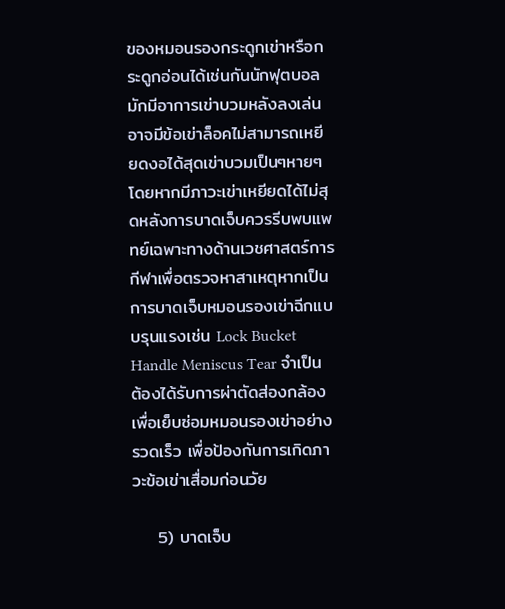ของหมอนรองกระดูกเข่าหรือกระดูกอ่อนได้เช่นกันนักฟุตบอลมักมีอาการเข่าบวมหลังลงเล่นอาจมีข้อเข่าล็อคไม่สามารถเหยียดงอได้สุดเข่าบวมเป็นๆหายๆโดยหากมีภาวะเข่าเหยียดได้ไม่สุดหลังการบาดเจ็บควรรีบพบแพทย์เฉพาะทางด้านเวชศาสตร์การกีฬาเพื่อตรวจหาสาเหตุหากเป็นการบาดเจ็บหมอนรองเข่าฉีกแบบรุนแรงเช่น Lock Bucket Handle Meniscus Tear จำเป็นต้องได้รับการผ่าตัดส่องกล้องเพื่อเย็บซ่อมหมอนรองเข่าอย่างรวดเร็ว เพื่อป้องกันการเกิดภาวะข้อเข่าเสื่อมก่อนวัย

    5) บาดเจ็บ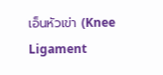เอ็นหัวเข่า (Knee Ligament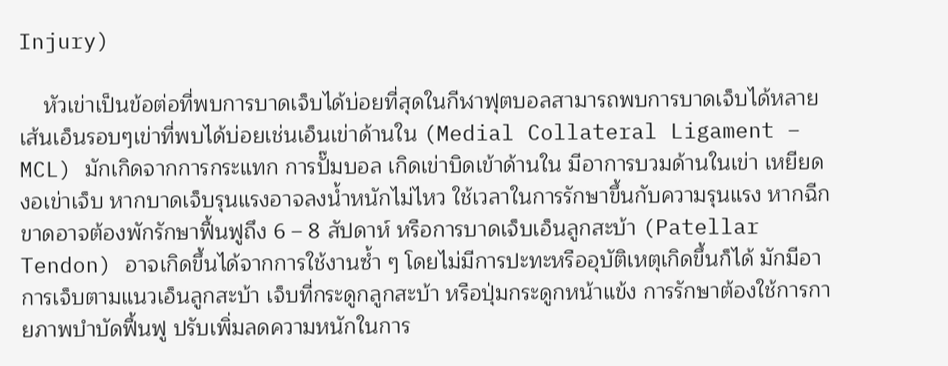Injury)

    หัวเข่าเป็นข้อต่อที่พบการบาดเจ็บได้บ่อยที่สุดในกีฬาฟุตบอลสามารถพบการบาดเจ็บได้หลายเส้นเอ็นรอบๆเข่าที่พบได้บ่อยเช่นเอ็นเข่าด้านใน (Medial Collateral Ligament – MCL) มักเกิดจากการกระแทก การปั๊มบอล เกิดเข่าบิดเข้าด้านใน มีอาการบวมด้านในเข่า เหยียดงอเข่าเจ็บ หากบาดเจ็บรุนแรงอาจลงน้ำหนักไม่ไหว ใช้เวลาในการรักษาขึ้นกับความรุนแรง หากฉีกขาดอาจต้องพักรักษาฟื้นฟูถึง 6 – 8 สัปดาห์ หรือการบาดเจ็บเอ็นลูกสะบ้า (Patellar Tendon) อาจเกิดขึ้นได้จากการใช้งานซ้ำ ๆ โดยไม่มีการปะทะหรืออุบัติเหตุเกิดขึ้นก็ได้ มักมีอาการเจ็บตามแนวเอ็นลูกสะบ้า เจ็บที่กระดูกลูกสะบ้า หรือปุ่มกระดูกหน้าแข้ง การรักษาต้องใช้การกายภาพบำบัดฟื้นฟู ปรับเพิ่มลดความหนักในการ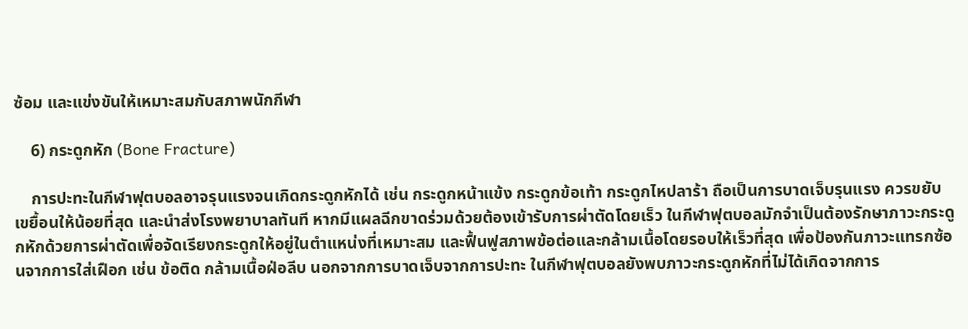ซ้อม และแข่งขันให้เหมาะสมกับสภาพนักกีฬา

    6) กระดูกหัก (Bone Fracture)

    การปะทะในกีฬาฟุตบอลอาจรุนแรงจนเกิดกระดูกหักได้ เช่น กระดูกหน้าแข้ง กระดูกข้อเท้า กระดูกไหปลาร้า ถือเป็นการบาดเจ็บรุนแรง ควรขยับเขยื้อนให้น้อยที่สุด และนำส่งโรงพยาบาลทันที หากมีแผลฉีกขาดร่วมด้วยต้องเข้ารับการผ่าตัดโดยเร็ว ในกีฬาฟุตบอลมักจำเป็นต้องรักษาภาวะกระดูกหักด้วยการผ่าตัดเพื่อจัดเรียงกระดูกให้อยู่ในตำแหน่งที่เหมาะสม และฟื้นฟูสภาพข้อต่อและกล้ามเนื้อโดยรอบให้เร็วที่สุด เพื่อป้องกันภาวะแทรกซ้อนจากการใส่เฝือก เช่น ข้อติด กล้ามเนื้อฝ่อลีบ นอกจากการบาดเจ็บจากการปะทะ ในกีฬาฟุตบอลยังพบภาวะกระดูกหักที่ไม่ได้เกิดจากการ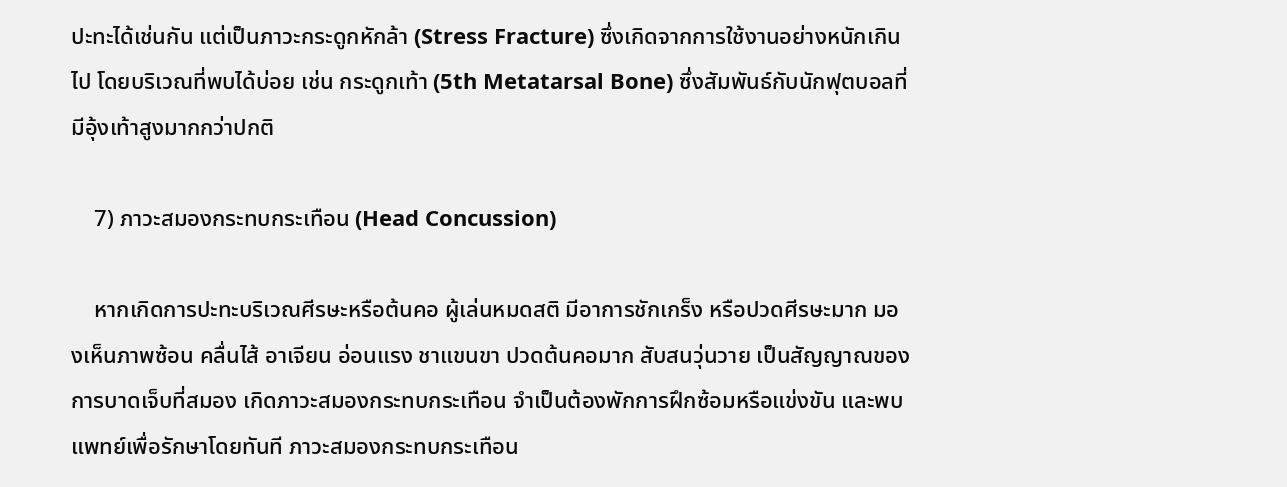ปะทะได้เช่นกัน แต่เป็นภาวะกระดูกหักล้า (Stress Fracture) ซึ่งเกิดจากการใช้งานอย่างหนักเกินไป โดยบริเวณที่พบได้บ่อย เช่น กระดูกเท้า (5th Metatarsal Bone) ซึ่งสัมพันธ์กับนักฟุตบอลที่มีอุ้งเท้าสูงมากกว่าปกติ

    7) ภาวะสมองกระทบกระเทือน (Head Concussion)

    หากเกิดการปะทะบริเวณศีรษะหรือต้นคอ ผู้เล่นหมดสติ มีอาการชักเกร็ง หรือปวดศีรษะมาก มองเห็นภาพซ้อน คลื่นไส้ อาเจียน อ่อนแรง ชาแขนขา ปวดต้นคอมาก สับสนวุ่นวาย เป็นสัญญาณของการบาดเจ็บที่สมอง เกิดภาวะสมองกระทบกระเทือน จำเป็นต้องพักการฝึกซ้อมหรือแข่งขัน และพบแพทย์เพื่อรักษาโดยทันที ภาวะสมองกระทบกระเทือน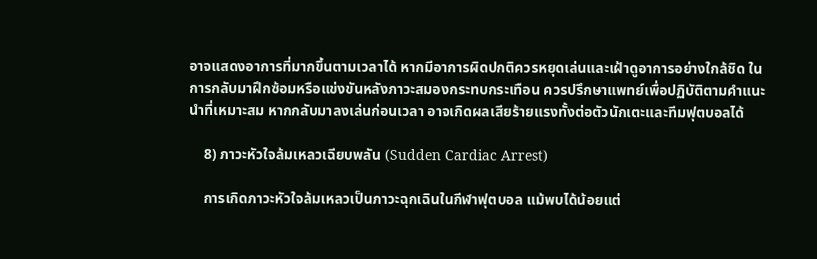อาจแสดงอาการที่มากขึ้นตามเวลาได้ หากมีอาการผิดปกติควรหยุดเล่นและเฝ้าดูอาการอย่างใกล้ชิด ในการกลับมาฝึกซ้อมหรือแข่งขันหลังภาวะสมองกระทบกระเทือน ควรปรึกษาแพทย์เพื่อปฏิบัติตามคำแนะนำที่เหมาะสม หากกลับมาลงเล่นก่อนเวลา อาจเกิดผลเสียร้ายแรงทั้งต่อตัวนักเตะและทีมฟุตบอลได้

    8) ภาวะหัวใจล้มเหลวเฉียบพลัน (Sudden Cardiac Arrest)

    การเกิดภาวะหัวใจล้มเหลวเป็นภาวะฉุกเฉินในกีฬาฟุตบอล แม้พบได้น้อยแต่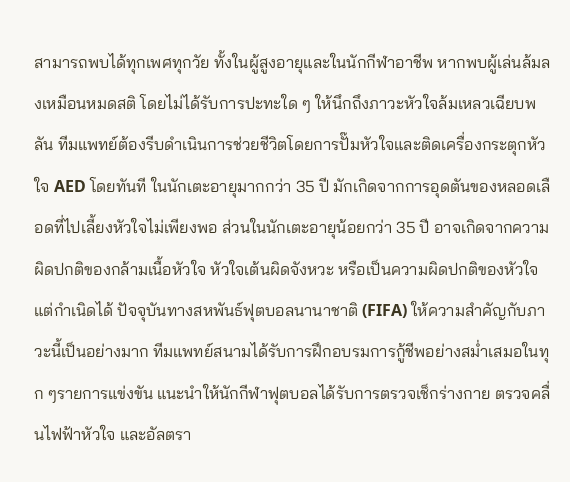สามารถพบได้ทุกเพศทุกวัย ทั้งในผู้สูงอายุและในนักกีฬาอาชีพ หากพบผู้เล่นล้มลงเหมือนหมดสติ โดยไม่ได้รับการปะทะใด ๆ ให้นึกถึงภาวะหัวใจล้มเหลวเฉียบพลัน ทีมแพทย์ต้องรีบดำเนินการช่วยชีวิตโดยการปั๊มหัวใจและติดเครื่องกระตุกหัวใจ AED โดยทันที ในนักเตะอายุมากกว่า 35 ปี มักเกิดจากการอุดตันของหลอดเลือดที่ไปเลี้ยงหัวใจไม่เพียงพอ ส่วนในนักเตะอายุน้อยกว่า 35 ปี อาจเกิดจากความผิดปกติของกล้ามเนื้อหัวใจ หัวใจเต้นผิดจังหวะ หรือเป็นความผิดปกติของหัวใจแต่กำเนิดได้ ปัจจุบันทางสหพันธ์ฟุตบอลนานาชาติ (FIFA) ให้ความสำคัญกับภาวะนี้เป็นอย่างมาก ทีมแพทย์สนามได้รับการฝึกอบรมการกู้ชีพอย่างสม่ำเสมอในทุก ๆรายการแข่งขัน แนะนำให้นักกีฬาฟุตบอลได้รับการตรวจเช็กร่างกาย ตรวจคลื่นไฟฟ้าหัวใจ และอัลตรา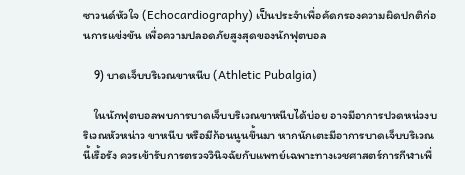ซาวนด์หัวใจ (Echocardiography) เป็นประจำเพื่อคัดกรองความผิดปกติก่อนการแข่งขัน เพื่อความปลอดภัยสูงสุดของนักฟุตบอล

    9) บาดเจ็บบริเวณขาหนีบ (Athletic Pubalgia)

    ในนักฟุตบอลพบการบาดเจ็บบริเวณขาหนีบได้บ่อย อาจมีอาการปวดหน่วงบริเวณหัวหน่าว ขาหนีบ หรือมีก้อนนูนขึ้นมา หากนักเตะมีอาการบาดเจ็บบริเวณนี้เรื้อรัง ควรเข้ารับการตรวจวินิจฉัยกับแพทย์เฉพาะทางเวชศาสตร์การกีฬาเพื่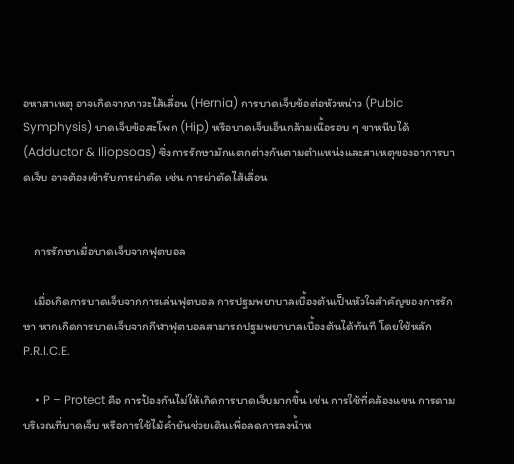อหาสาเหตุ อาจเกิดจากภาวะไส้เลื่อน (Hernia) การบาดเจ็บข้อต่อหัวหน่าว (Pubic Symphysis) บาดเจ็บข้อสะโพก (Hip) หรือบาดเจ็บเอ็นกล้ามเนื้อรอบ ๆ ขาหนีบได้ (Adductor & Iliopsoas) ซึ่งการรักษามักแตกต่างกันตามตำแหน่งและสาเหตุของอาการบาดเจ็บ อาจต้องเข้ารับการผ่าตัด เช่น การผ่าตัดไส้เลื่อน


    การรักษาเมื่อบาดเจ็บจากฟุตบอล

    เมื่อเกิดการบาดเจ็บจากการเล่นฟุตบอล การปฐมพยาบาลเบื้องต้นเป็นหัวใจสำคัญของการรักษา หากเกิดการบาดเจ็บจากกีฬาฟุตบอลสามารถปฐมพยาบาลเบื้องต้นได้ทันที โดยใช้หลัก P.R.I.C.E.

    • P – Protect คือ การป้องกันไม่ให้เกิดการบาดเจ็บมากขึ้น เช่น การใช้ที่คล้องแขน การดามบริเวณที่บาดเจ็บ หรือการใช้ไม้ค้ำยันช่วยเดินเพื่อลดการลงน้ำห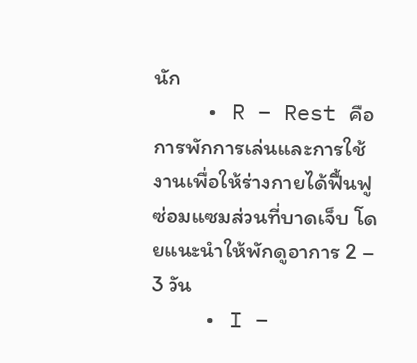นัก
    • R – Rest คือ การพักการเล่นและการใช้งานเพื่อให้ร่างกายได้ฟื้นฟู ซ่อมแซมส่วนที่บาดเจ็บ โดยแนะนำให้พักดูอาการ 2 – 3 วัน
    • I –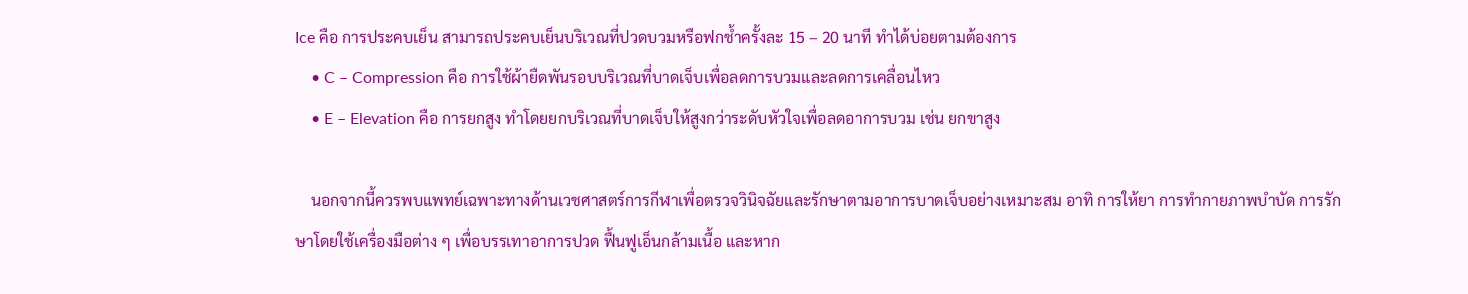Ice คือ การประคบเย็น สามารถประคบเย็นบริเวณที่ปวดบวมหรือฟกช้ำครั้งละ 15 – 20 นาที ทำได้บ่อยตามต้องการ
    • C – Compression คือ การใช้ผ้ายืดพันรอบบริเวณที่บาดเจ็บเพื่อลดการบวมและลดการเคลื่อนไหว
    • E – Elevation คือ การยกสูง ทำโดยยกบริเวณที่บาดเจ็บให้สูงกว่าระดับหัวใจเพื่อลดอาการบวม เช่น ยกขาสูง

    นอกจากนี้ควรพบแพทย์เฉพาะทางด้านเวชศาสตร์การกีฬาเพื่อตรวจวินิจฉัยและรักษาตามอาการบาดเจ็บอย่างเหมาะสม อาทิ การให้ยา การทำกายภาพบำบัด การรักษาโดยใช้เครื่องมือต่าง ๆ เพื่อบรรเทาอาการปวด ฟื้นฟูเอ็นกล้ามเนื้อ และหาก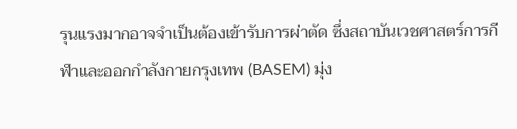รุนแรงมากอาจจำเป็นต้องเข้ารับการผ่าตัด ซึ่งสถาบันเวชศาสตร์การกีฬาและออกกำลังกายกรุงเทพ (BASEM) มุ่ง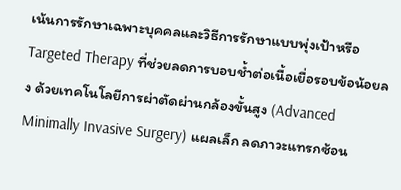เน้นการรักษาเฉพาะบุคคลและวิธีการรักษาแบบพุ่งเป้าหรือ Targeted Therapy ที่ช่วยลดการบอบช้ำต่อเนื้อเยื่อรอบข้อน้อยลง ด้วยเทคโนโลยีการผ่าตัดผ่านกล้องขั้นสูง (Advanced Minimally Invasive Surgery) แผลเล็ก ลดภาวะแทรกซ้อน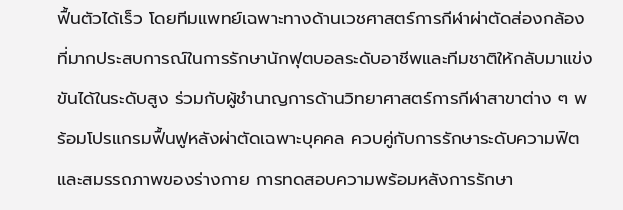ฟื้นตัวได้เร็ว โดยทีมแพทย์เฉพาะทางด้านเวชศาสตร์การกีฬาผ่าตัดส่องกล้องที่มากประสบการณ์ในการรักษานักฟุตบอลระดับอาชีพและทีมชาติให้กลับมาแข่งขันได้ในระดับสูง ร่วมกับผู้ชำนาญการด้านวิทยาศาสตร์การกีฬาสาขาต่าง ๆ พร้อมโปรแกรมฟื้นฟูหลังผ่าตัดเฉพาะบุคคล ควบคู่กับการรักษาระดับความฟิตและสมรรถภาพของร่างกาย การทดสอบความพร้อมหลังการรักษา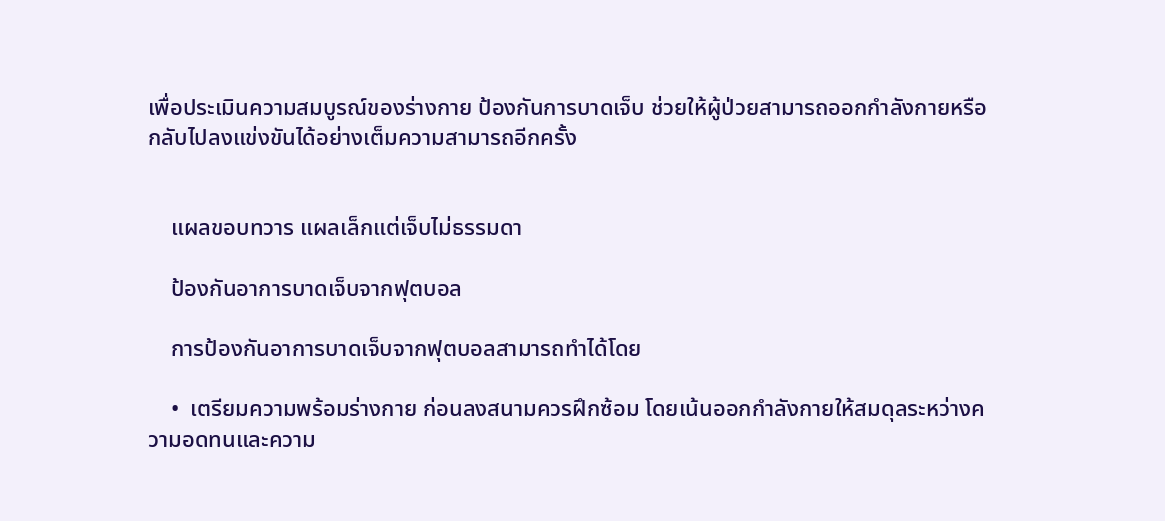เพื่อประเมินความสมบูรณ์ของร่างกาย ป้องกันการบาดเจ็บ ช่วยให้ผู้ป่วยสามารถออกกำลังกายหรือกลับไปลงแข่งขันได้อย่างเต็มความสามารถอีกครั้ง


    แผลขอบทวาร แผลเล็กแต่เจ็บไม่ธรรมดา

    ป้องกันอาการบาดเจ็บจากฟุตบอล

    การป้องกันอาการบาดเจ็บจากฟุตบอลสามารถทำได้โดย

    •  เตรียมความพร้อมร่างกาย ก่อนลงสนามควรฝึกซ้อม โดยเน้นออกกำลังกายให้สมดุลระหว่างความอดทนและความ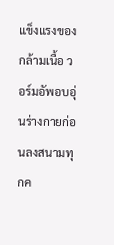แข็งแรงของกล้ามเนื้อ วอร์มอัพอบอุ่นร่างกายก่อนลงสนามทุกค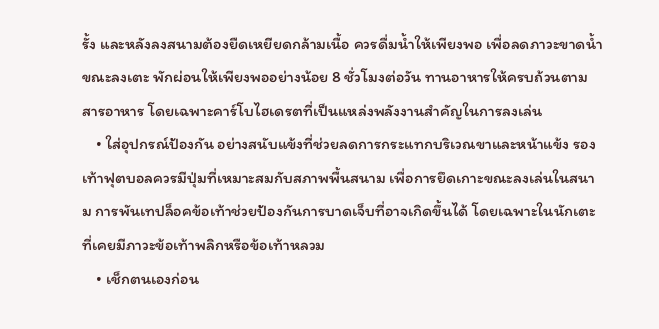รั้ง และหลังลงสนามต้องยืดเหยียดกล้ามเนื้อ ควรดื่มน้ำให้เพียงพอ เพื่อลดภาวะขาดน้ำขณะลงเตะ พักผ่อนให้เพียงพออย่างน้อย 8 ชั่วโมงต่อวัน ทานอาหารให้ครบถ้วนตามสารอาหาร โดยเฉพาะคาร์โบไฮเดรตที่เป็นแหล่งพลังงานสำคัญในการลงเล่น
    • ใส่อุปกรณ์ป้องกัน อย่างสนับแข้งที่ช่วยลดการกระแทกบริเวณขาและหน้าแข้ง รองเท้าฟุตบอลควรมีปุ่มที่เหมาะสมกับสภาพพื้นสนาม เพื่อการยึดเกาะขณะลงเล่นในสนาม การพันเทปล็อคข้อเท้าช่วยป้องกันการบาดเจ็บที่อาจเกิดขึ้นได้ โดยเฉพาะในนักเตะที่เคยมีภาวะข้อเท้าพลิกหรือข้อเท้าหลวม
    • เช็กตนเองก่อน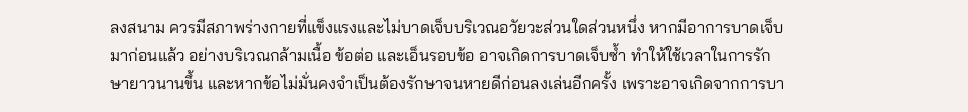ลงสนาม ควรมีสภาพร่างกายที่แข็งแรงและไม่บาดเจ็บบริเวณอวัยวะส่วนใดส่วนหนึ่ง หากมีอาการบาดเจ็บมาก่อนแล้ว อย่างบริเวณกล้ามเนื้อ ข้อต่อ และเอ็นรอบข้อ อาจเกิดการบาดเจ็บซ้ำ ทำให้ใช้เวลาในการรักษายาวนานขึ้น และหากข้อไม่มั่นคงจำเป็นต้องรักษาจนหายดีก่อนลงเล่นอีกครั้ง เพราะอาจเกิดจากการบา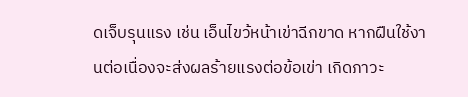ดเจ็บรุนแรง เช่น เอ็นไขว้หน้าเข่าฉีกขาด หากฝืนใช้งานต่อเนื่องจะส่งผลร้ายแรงต่อข้อเข่า เกิดภาวะ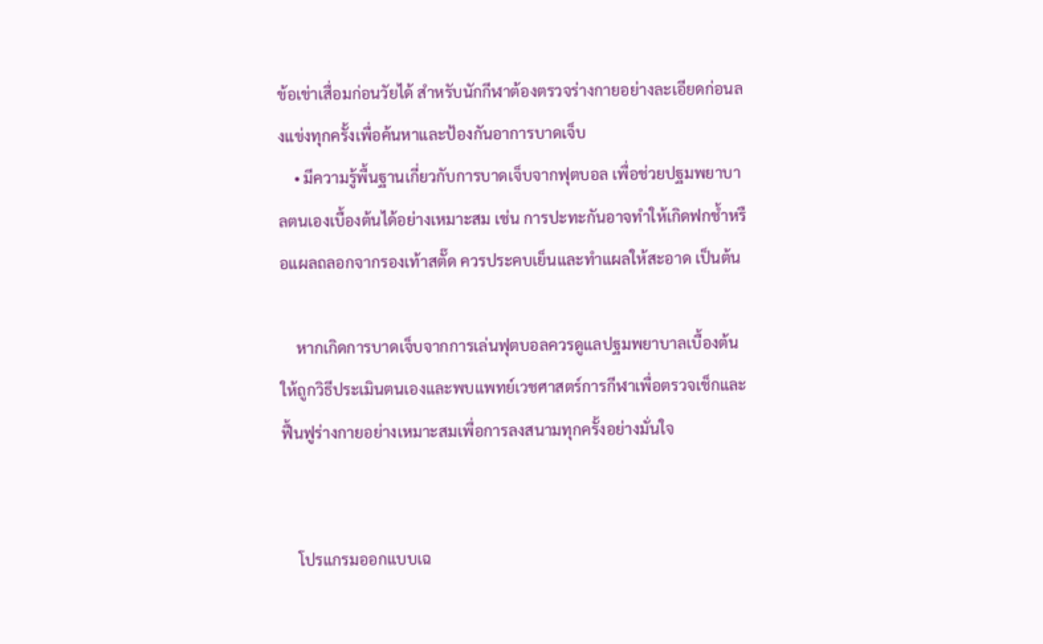ข้อเข่าเสื่อมก่อนวัยได้ สำหรับนักกีฬาต้องตรวจร่างกายอย่างละเอียดก่อนลงแข่งทุกครั้งเพื่อค้นหาและป้องกันอาการบาดเจ็บ
    • มีความรู้พื้นฐานเกี่ยวกับการบาดเจ็บจากฟุตบอล เพื่อช่วยปฐมพยาบาลตนเองเบื้องต้นได้อย่างเหมาะสม เช่น การปะทะกันอาจทำให้เกิดฟกช้ำหรือแผลถลอกจากรองเท้าสตั๊ด ควรประคบเย็นและทำแผลให้สะอาด เป็นต้น

    หากเกิดการบาดเจ็บจากการเล่นฟุตบอลควรดูแลปฐมพยาบาลเบื้องต้นให้ถูกวิธีประเมินตนเองและพบแพทย์เวชศาสตร์การกีฬาเพื่อตรวจเช็กและฟื้นฟูร่างกายอย่างเหมาะสมเพื่อการลงสนามทุกครั้งอย่างมั่นใจ


    โปรแกรมออกแบบเฉ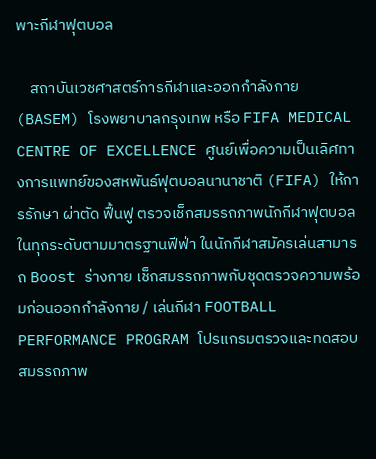พาะกีฬาฟุตบอล

    สถาบันเวชศาสตร์การกีฬาและออกกำลังกาย (BASEM) โรงพยาบาลกรุงเทพ หรือ FIFA MEDICAL CENTRE OF EXCELLENCE ศูนย์เพื่อความเป็นเลิศทางการแพทย์ของสหพันธ์ฟุตบอลนานาชาติ (FIFA) ให้การรักษา ผ่าตัด ฟื้นฟู ตรวจเช็กสมรรถภาพนักกีฬาฟุตบอลในทุกระดับตามมาตรฐานฟีฟ่า ในนักกีฬาสมัครเล่นสามารถ Boost ร่างกาย เช็กสมรรถภาพกับชุดตรวจความพร้อมก่อนออกกำลังกาย / เล่นกีฬา FOOTBALL PERFORMANCE PROGRAM โปรแกรมตรวจและทดสอบสมรรถภาพ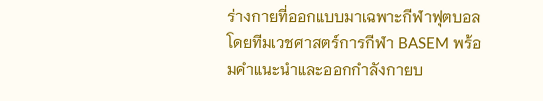ร่างกายที่ออกแบบมาเฉพาะกีฬาฟุตบอล โดยทีมเวชศาสตร์การกีฬา BASEM พร้อมคำแนะนำและออกกำลังกายบ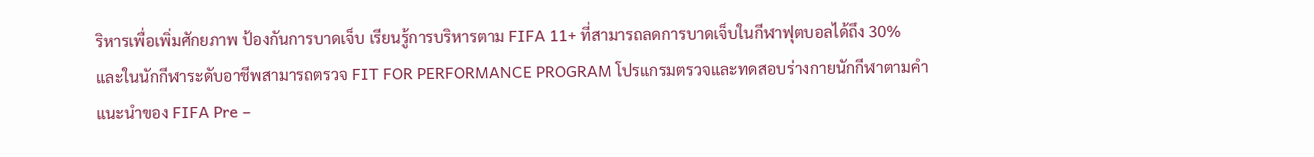ริหารเพื่อเพิ่มศักยภาพ ป้องกันการบาดเจ็บ เรียนรู้การบริหารตาม FIFA 11+ ที่สามารถลดการบาดเจ็บในกีฬาฟุตบอลได้ถึง 30% และในนักกีฬาระดับอาชีพสามารถตรวจ FIT FOR PERFORMANCE PROGRAM โปรแกรมตรวจและทดสอบร่างกายนักกีฬาตามคำแนะนำของ FIFA Pre –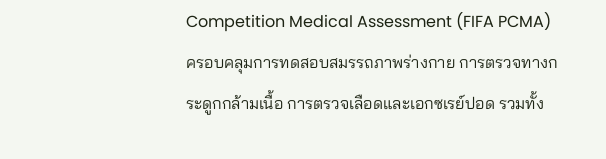Competition Medical Assessment (FIFA PCMA) ครอบคลุมการทดสอบสมรรถภาพร่างกาย การตรวจทางกระดูกกล้ามเนื้อ การตรวจเลือดและเอกซเรย์ปอด รวมทั้ง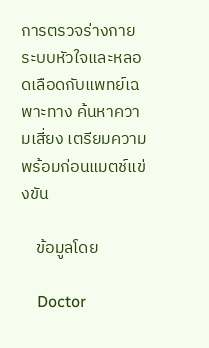การตรวจร่างกายระบบหัวใจและหลอดเลือดกับแพทย์เฉพาะทาง ค้นหาความเสี่ยง เตรียมความพร้อมก่อนแมตช์แข่งขัน

    ข้อมูลโดย

    Doctor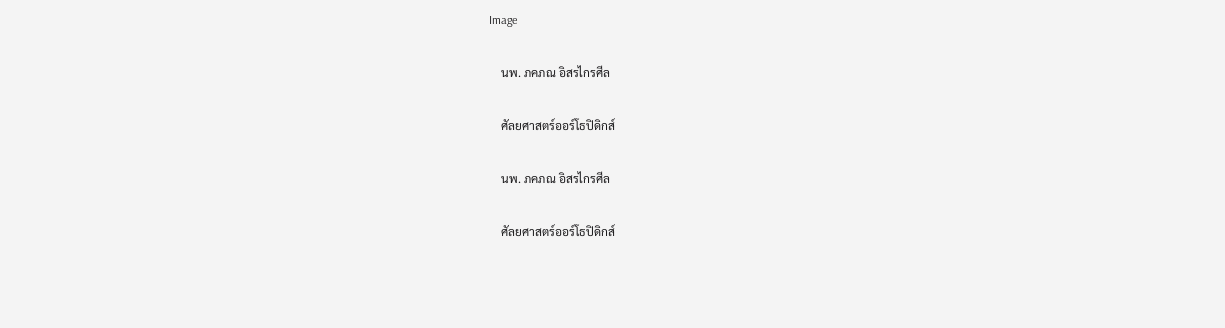Image

    นพ. ภคภณ อิสรไกรศีล

    ศัลยศาสตร์ออร์โธปิดิกส์

    นพ. ภคภณ อิสรไกรศีล

    ศัลยศาสตร์ออร์โธปิดิกส์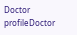Doctor profileDoctor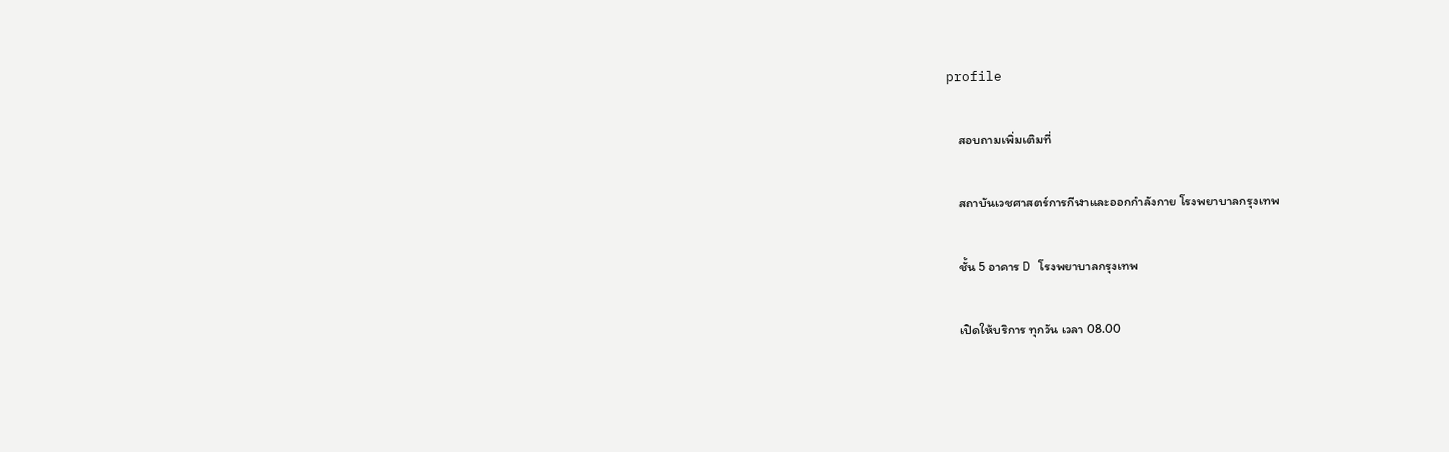profile

    สอบถามเพิ่มเติมที่

    สถาบันเวชศาสตร์การกีฬาและออกกำลังกาย โรงพยาบาลกรุงเทพ

    ชั้น 5 อาคาร D โรงพยาบาลกรุงเทพ

    เปิดให้บริการ ทุกวัน เวลา 08.00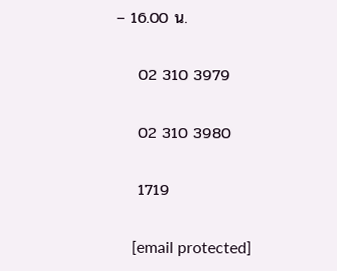– 16.00 น.

    02 310 3979

    02 310 3980

    1719

    [email protected]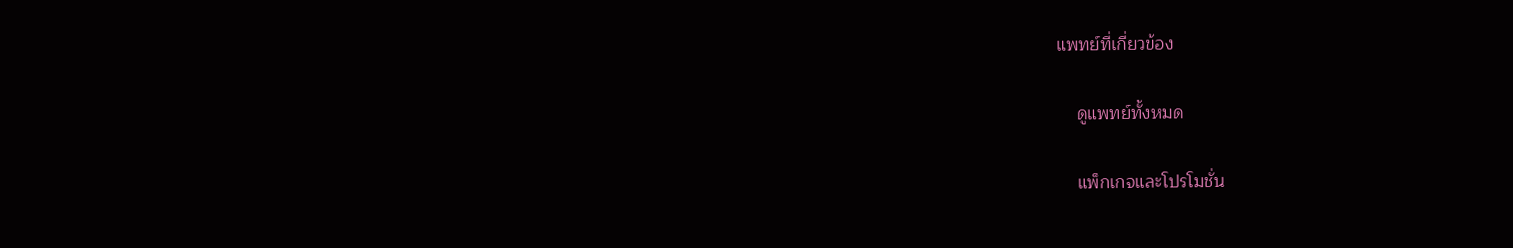แพทย์ที่เกี่ยวข้อง

    ดูแพทย์ทั้งหมด

    แพ็กเกจและโปรโมชั่น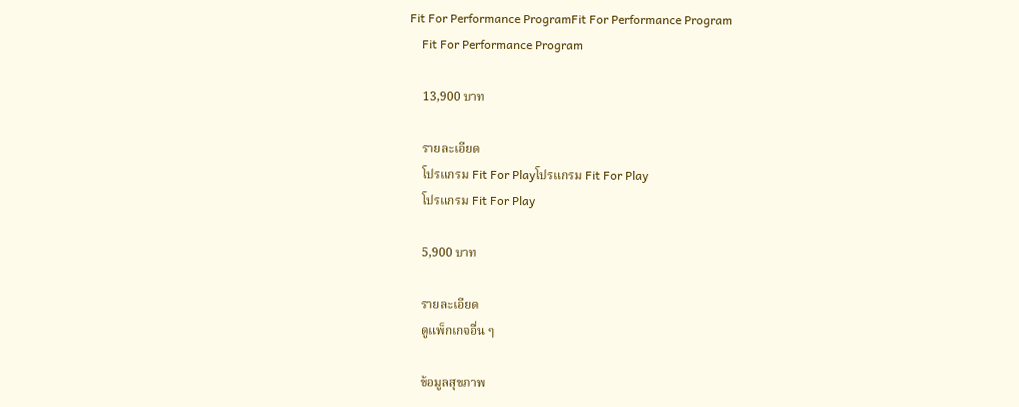Fit For Performance ProgramFit For Performance Program
    Fit For Performance Program

    13,900 บาท

    รายละเอียด
    โปรแกรม Fit For Playโปรแกรม Fit For Play
    โปรแกรม Fit For Play

    5,900 บาท

    รายละเอียด
    ดูแพ็กเกจอื่น ๆ

    ข้อมูลสุขภาพ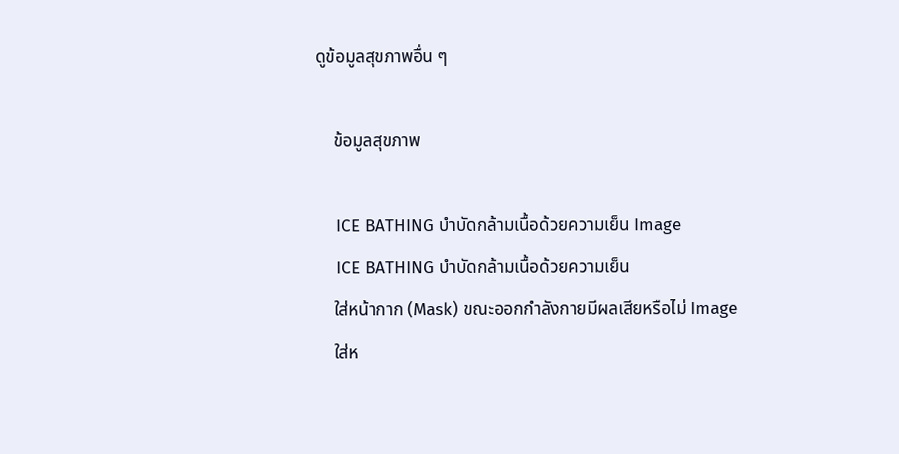ดูข้อมูลสุขภาพอื่น ๆ

    ข้อมูลสุขภาพ

    ICE BATHING บำบัดกล้ามเนื้อด้วยความเย็น Image
    ICE BATHING บำบัดกล้ามเนื้อด้วยความเย็น
    ใส่หน้ากาก (Mask) ขณะออกกำลังกายมีผลเสียหรือไม่ Image
    ใส่ห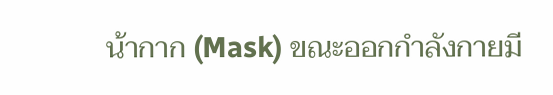น้ากาก (Mask) ขณะออกกำลังกายมี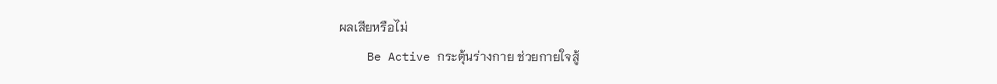ผลเสียหรือไม่
    Be Active กระตุ้นร่างกาย ช่วยกายใจสู้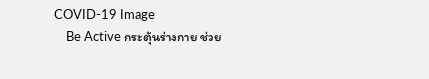COVID-19 Image
    Be Active กระตุ้นร่างกาย ช่วย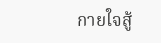กายใจสู้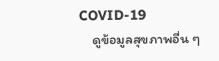COVID-19
    ดูข้อมูลสุขภาพอื่น ๆ